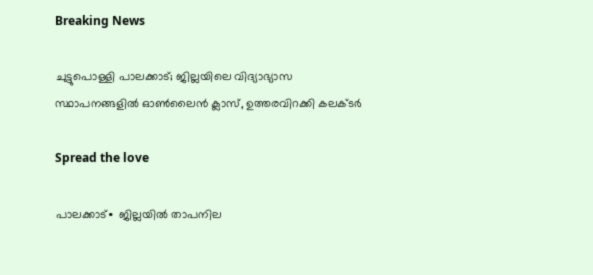Breaking News

ചുട്ടുപൊള്ളി പാലക്കാട്; ജില്ലയിലെ വിദ്യാഭ്യാസ സ്ഥാപനങ്ങളിൽ ഓൺലൈൻ ക്ലാസ്, ഉത്തരവിറക്കി കലക്ടർ

Spread the love

പാലക്കാട്∙ ജില്ലയില്‍ താപനില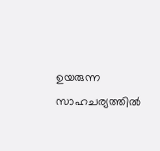ഉയരുന്ന സാഹചര്യത്തില്‍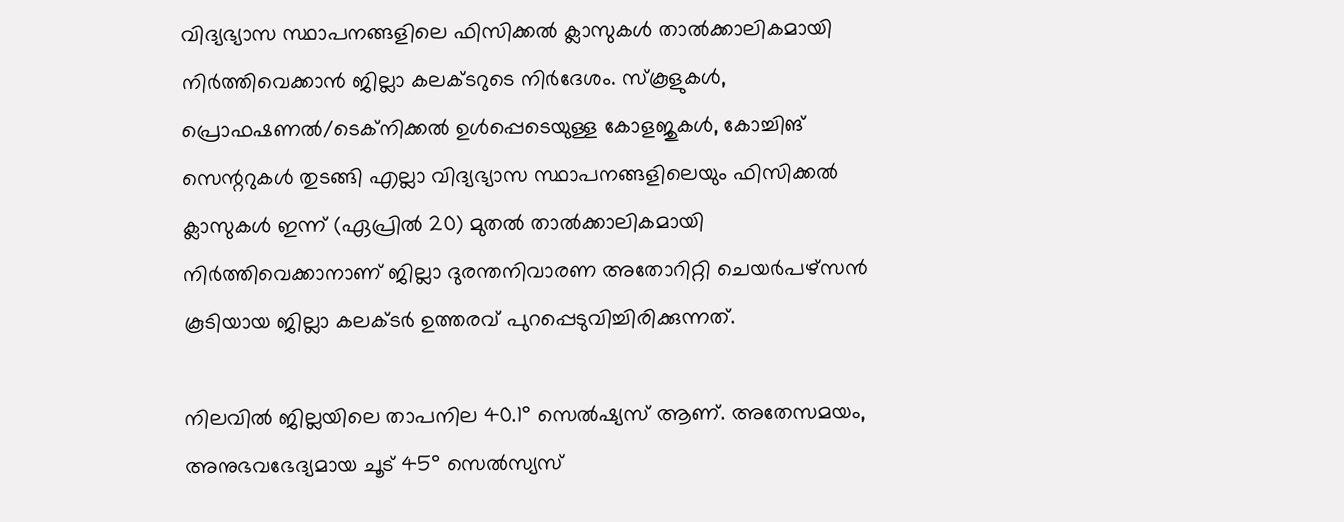വിദ്യഭ്യാസ സ്ഥാപനങ്ങളിലെ ഫിസിക്കൽ ക്ലാസുകൾ താൽക്കാലികമായി നിർത്തിവെക്കാൻ ജില്ലാ കലക്ടറുടെ നിര്‍ദേശം. സ്കൂളുകൾ, പ്രൊഫഷണൽ/ടെക്നിക്കൽ ഉൾപ്പെടെയുള്ള കോളജുകൾ, കോച്ചിങ് സെന്ററുകൾ തുടങ്ങി എല്ലാ വിദ്യഭ്യാസ സ്ഥാപനങ്ങളിലെയും ഫിസിക്കൽ ക്ലാസുകൾ ഇന്ന് (ഏപ്രിൽ 20) മുതൽ താൽക്കാലികമായി നിർത്തിവെക്കാനാണ് ജില്ലാ ദുരന്തനിവാരണ അതോറിറ്റി ചെയർപഴ്സൻ കൂടിയായ ജില്ലാ കലക്ടർ ഉത്തരവ് പുറപ്പെടുവിച്ചിരിക്കുന്നത്.

നിലവില്‍ ജില്ലയിലെ താപനില 40.1° സെൽഷ്യസ് ആണ്. അതേസമയം, അനുഭവഭേദ്യമായ ചൂട് 45° സെല്‍സ്യസ്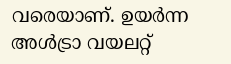വരെയാണ്. ഉയർന്ന അള്‍ട്രാ വയലറ്റ്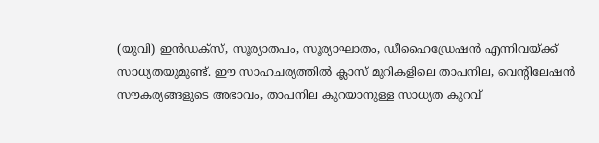(യുവി) ഇന്‍ഡക്സ്, സൂര്യാതപം, സൂര്യാഘാതം, ഡീഹൈഡ്രേഷൻ എന്നിവയ്ക്ക് സാധ്യതയുമുണ്ട്. ഈ സാഹചര്യത്തില്‍ ക്ലാസ് മുറികളിലെ താപനില, വെന്റിലേഷൻ സൗകര്യങ്ങളുടെ അഭാവം, താപനില കുറയാനുള്ള സാധ്യത കുറവ്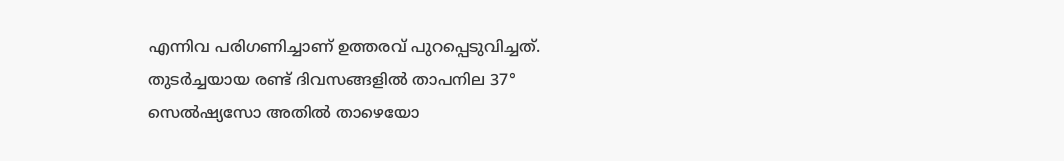എന്നിവ പരിഗണിച്ചാണ് ഉത്തരവ് പുറപ്പെടുവിച്ചത്. തുടർച്ചയായ രണ്ട് ദിവസങ്ങളിൽ താപനില 37° സെൽഷ്യസോ അതിൽ താഴെയോ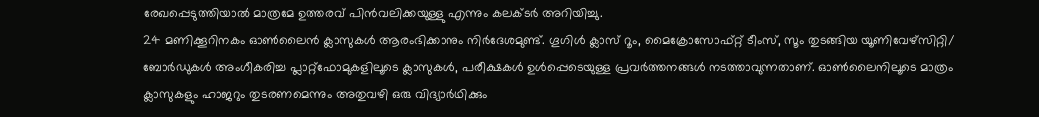രേഖപ്പെടുത്തിയാൽ മാത്രമേ ഉത്തരവ് പിൻവലിക്കയുള്ളു എന്നും കലക്ടര്‍ അറിയിച്ചു.
24 മണിക്കൂറിനകം ഓൺലൈൻ ക്ലാസുകൾ ആരംഭിക്കാനും നിർദേശമുണ്ട്. ഗൂഗിൾ ക്ലാസ് റൂം, മൈക്രോസോഫ്റ്റ് ടീംസ്, സൂം തുടങ്ങിയ യൂണിവേഴ്സിറ്റി/ ബോർഡുകൾ അംഗീകരിച്ച പ്ലാറ്റ്ഫോമുകളിലൂടെ ക്ലാസുകൾ, പരീക്ഷകൾ ഉൾപ്പെടെയുള്ള പ്രവർത്തനങ്ങൾ നടത്താവുന്നതാണ്. ഓണ്‍ലൈനിലൂടെ മാത്രം ക്ലാസുകളും ഹാജറും തുടരണമെന്നും അതുവഴി ഒരു വിദ്യാർഥിക്കും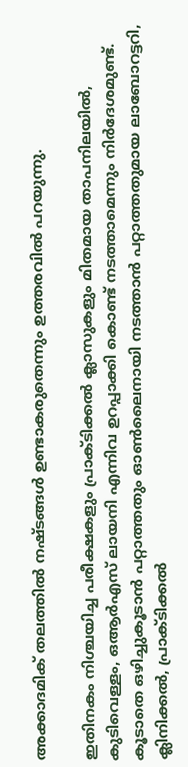അക്കാദമിക് തലത്തിൽ നഷ്ടങ്ങൾ ഉണ്ടാകരുതെന്നും ഉത്തരവിൽ പറയുന്നു.

ഇതിനകം നിശ്ചയിച്ച പരീക്ഷകളും പ്രാക്ടിക്കൽ ക്ലാസുകളും മിതമായ താപനിലയിൽ, കുടിവെള്ളം, ഒആർഎസ് ലായനി എന്നിവ ഉറപ്പാക്കി കൊണ്ട് നടത്താമെന്നും നിർദേശമുണ്ട്. കൂടാതെ ഒഴിച്ചുകൂടാൻ പറ്റാത്തതും ഓൺലൈനായി നടത്താൻ പറ്റാത്തതുമായ ലാബോറട്ടറി, ക്ലിനിക്കൽ, പ്രാക്ടിക്കൽ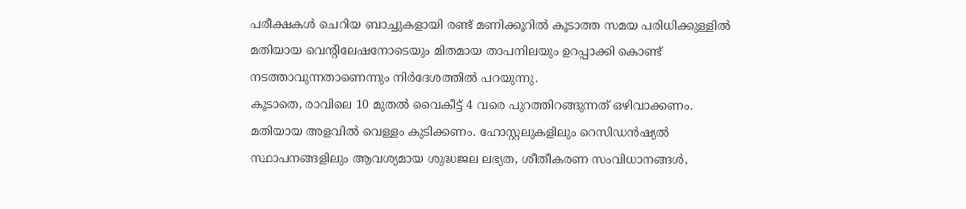പരീക്ഷകൾ ചെറിയ ബാച്ചുകളായി രണ്ട് മണിക്കൂറിൽ കൂടാത്ത സമയ പരിധിക്കുള്ളിൽ മതിയായ വെന്റിലേഷനോടെയും മിതമായ താപനിലയും ഉറപ്പാക്കി കൊണ്ട് നടത്താവുന്നതാണെന്നും നിർദേശത്തിൽ പറയുന്നു.
കൂടാതെ, രാവിലെ 10 മുതൽ വൈകീട്ട് 4 വരെ പുറത്തിറങ്ങുന്നത് ഒഴിവാക്കണം. മതിയായ അളവിൽ വെള്ളം കുടിക്കണം. ഹോസ്റ്റലുകളിലും റെസിഡൻഷ്യൽ സ്ഥാപനങ്ങളിലും ആവശ്യമായ ശുദ്ധജല ലഭ്യത, ശീതീകരണ സംവിധാനങ്ങൾ,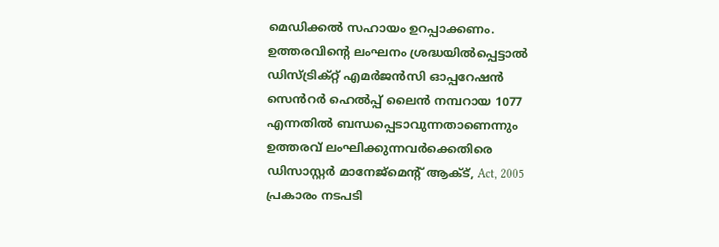മെഡിക്കൽ സഹായം ഉറപ്പാക്കണം. ഉത്തരവിന്റെ ലംഘനം ശ്രദ്ധയിൽപ്പെട്ടാൽ ഡിസ്ട്രിക്റ്റ് എമർജൻസി ഓപ്പറേഷൻ സെൻറർ ഹെൽപ്പ് ലൈൻ നമ്പറായ 1077 എന്നതിൽ ബന്ധപ്പെടാവുന്നതാണെന്നും ഉത്തരവ് ലംഘിക്കുന്നവർക്കെതിരെ ഡിസാസ്റ്റർ മാനേജ്മെന്റ് ആക്ട്, Act, 2005 പ്രകാരം നടപടി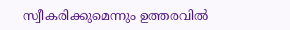സ്വീകരിക്കുമെന്നും ഉത്തരവില്‍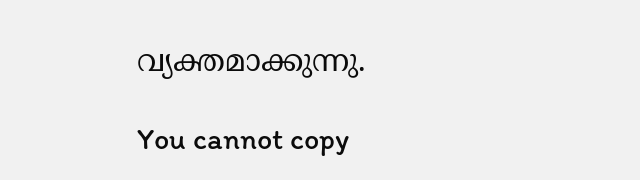വ്യക്തമാക്കുന്നു.

You cannot copy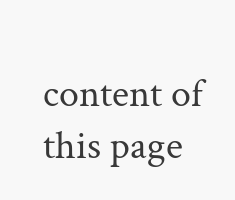content of this page